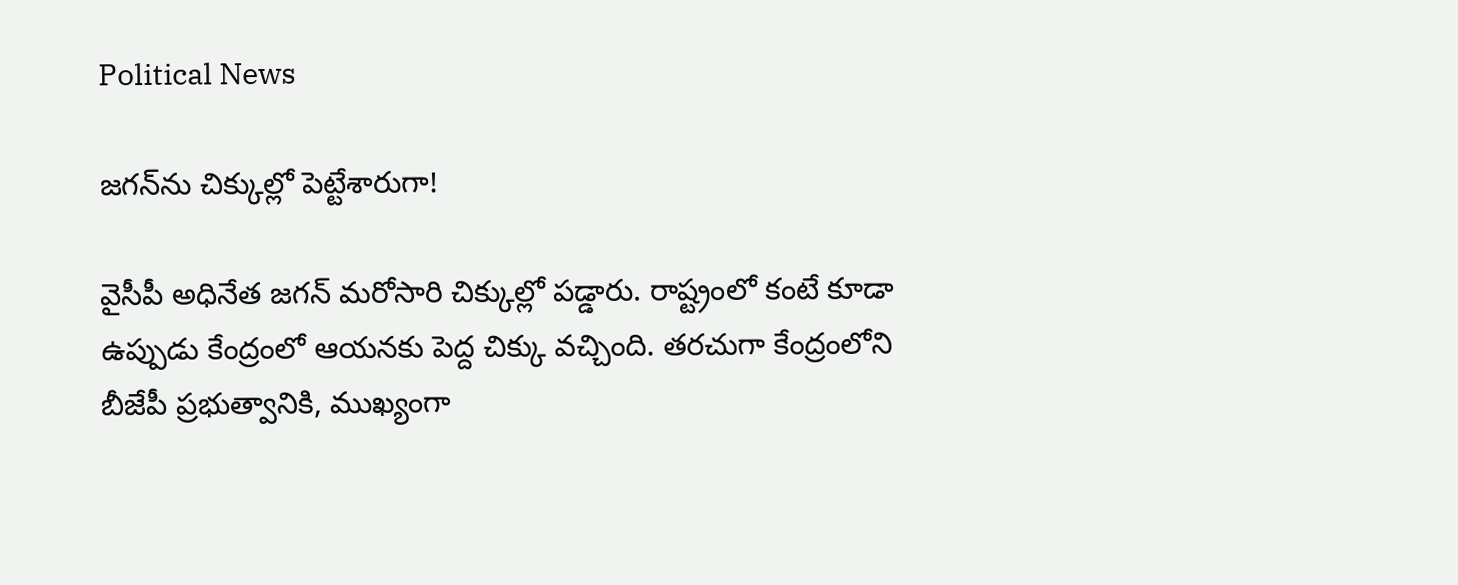Political News

జ‌గ‌న్‌ను చిక్కుల్లో పెట్టేశారుగా!

వైసీపీ అధినేత జ‌గ‌న్ మ‌రోసారి చిక్కుల్లో ప‌డ్డారు. రాష్ట్రంలో కంటే కూడా ఉప్పుడు కేంద్రంలో ఆయ‌న‌కు పెద్ద చిక్కు వ‌చ్చింది. త‌ర‌చుగా కేంద్రంలోని బీజేపీ ప్ర‌భుత్వానికి, ముఖ్యంగా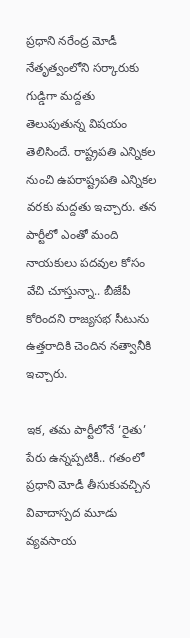ప్ర‌ధాని న‌రేంద్ర మోడీ నేతృత్వంలోని స‌ర్కారుకు గుడ్డిగా మ‌ద్ద‌తు తెలుపుతున్న విష‌యం తెలిసిందే. రాష్ట్ర‌ప‌తి ఎన్నిక‌ల నుంచి ఉప‌రాష్ట్ర‌పతి ఎన్నిక‌ల వ‌ర‌కు మ‌ద్ద‌తు ఇచ్చారు. త‌న పార్టీలో ఎంతో మంది నాయ‌కులు ప‌ద‌వుల కోసం వేచి చూస్తున్నా.. బీజేపీ కోరింద‌ని రాజ్య‌స‌భ సీటును ఉత్త‌రాదికి చెందిన న‌త్వానీకి ఇచ్చారు.

ఇక‌, త‌మ పార్టీలోనే ‘రైతు’ పేరు ఉన్న‌ప్ప‌టికీ.. గ‌తంలో ప్ర‌ధాని మోడీ తీసుకువ‌చ్చిన వివాదాస్ప‌ద మూడు వ్య‌వ‌సాయ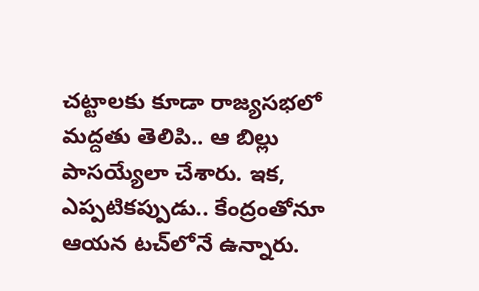చ‌ట్టాల‌కు కూడా రాజ్య‌స‌భ‌లో మ‌ద్ద‌తు తెలిపి.. ఆ బిల్లు పాస‌య్యేలా చేశారు. ఇక‌, ఎప్ప‌టిక‌ప్పుడు.. కేంద్రంతోనూ ఆయ‌న ట‌చ్‌లోనే ఉన్నారు.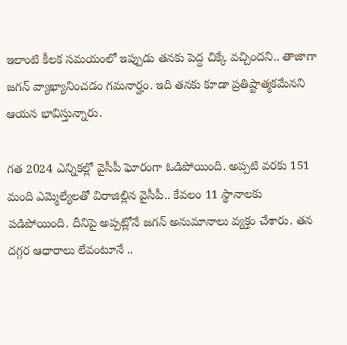ఇలాంటి కీల‌క స‌మ‌యంలో ఇప్పుడు త‌న‌కు పెద్ద చిక్కే వ‌చ్చింద‌ని.. తాజాగా జ‌గ‌న్ వ్యాఖ్యానించ‌డం గ‌మ‌నార్హం. ఇది త‌న‌కు కూడా ప్ర‌తిష్టాత్మ‌కమేన‌ని ఆయ‌న భావిస్తున్నారు.

గ‌త 2024 ఎన్నిక‌ల్లో వైసీపీ ఘోరంగా ఓడిపోయింది. అప్ప‌టి వ‌ర‌కు 151 మంది ఎమ్మెల్యేల‌తో విరాజిల్లిన వైసీపీ.. కేవ‌లం 11 స్థానాల‌కు ప‌డిపోయింది. దీనిపై అప్ప‌ట్లోనే జ‌గ‌న్ అనుమానాలు వ్య‌క్తం చేశారు. త‌న ద‌గ్గ‌ర ఆధారాలు లేవంటూనే ..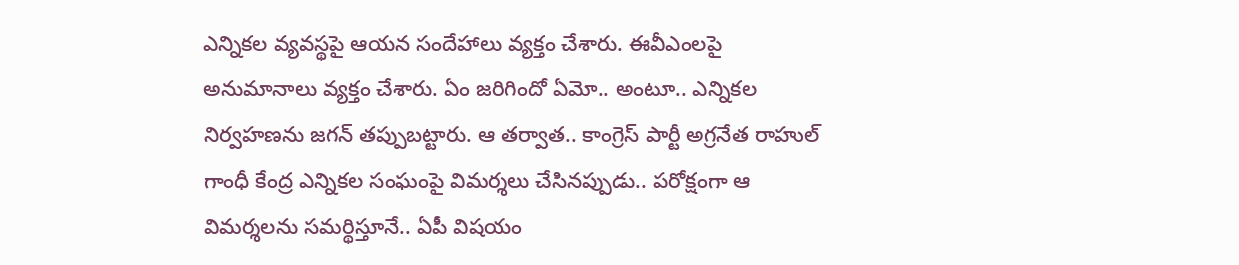ఎన్నిక‌ల వ్య‌వ‌స్థ‌పై ఆయ‌న సందేహాలు వ్య‌క్తం చేశారు. ఈవీఎంల‌పై అనుమానాలు వ్య‌క్తం చేశారు. ఏం జ‌రిగిందో ఏమో.. అంటూ.. ఎన్నికల నిర్వ‌హ‌ణ‌ను జ‌గ‌న్ త‌ప్పుబ‌ట్టారు. ఆ త‌ర్వాత‌.. కాంగ్రెస్ పార్టీ అగ్ర‌నేత రాహుల్ గాంధీ కేంద్ర ఎన్నిక‌ల సంఘంపై విమ‌ర్శ‌లు చేసిన‌ప్పుడు.. ప‌రోక్షంగా ఆ విమ‌ర్శ‌ల‌ను స‌మ‌ర్థిస్తూనే.. ఏపీ విష‌యం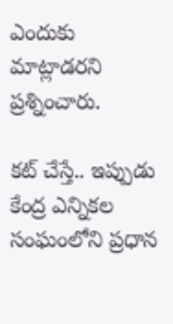ఎందుకు మాట్లాడ‌ర‌ని ప్ర‌శ్నించారు.

క‌ట్ చేస్తే.. ఇప్పుడు కేంద్ర ఎన్నిక‌ల సంఘంలోని ప్ర‌ధాన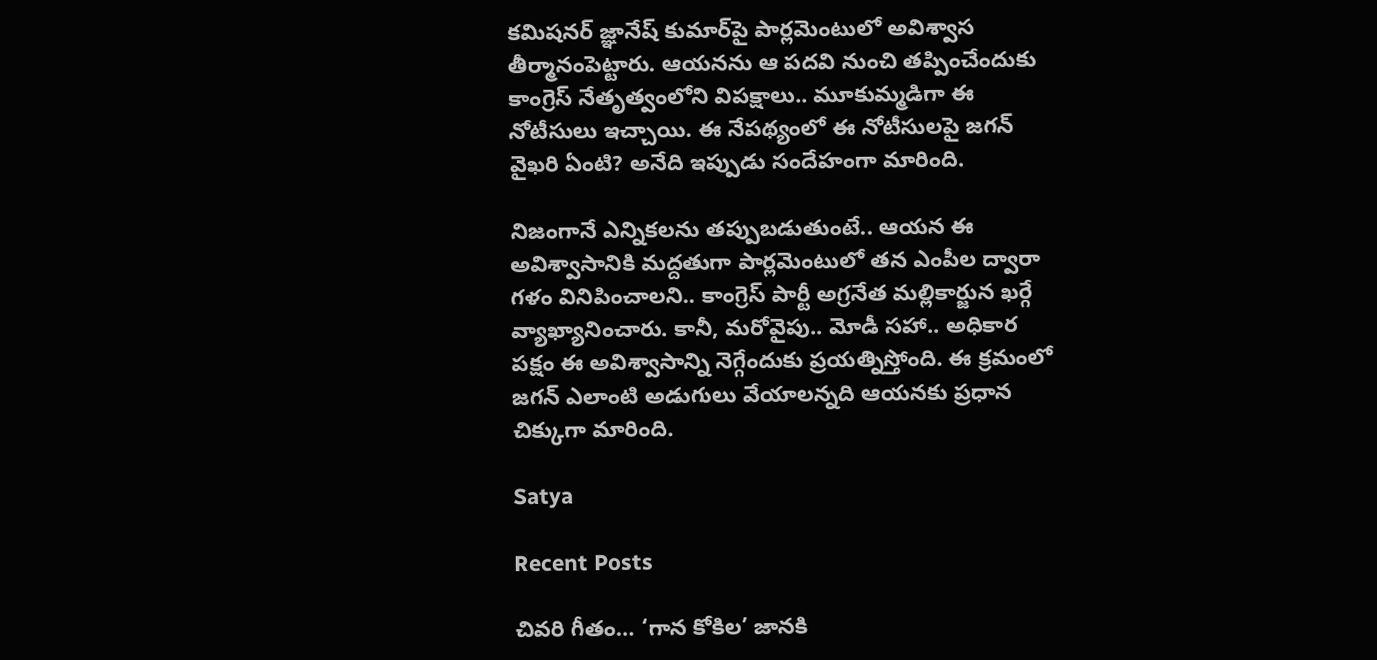క‌మిష‌న‌ర్ జ్ఞానేష్ కుమార్‌పై పార్ల‌మెంటులో అవిశ్వాస తీర్మానంపెట్టారు. ఆయ‌న‌ను ఆ ప‌ద‌వి నుంచి త‌ప్పించేందుకు కాంగ్రెస్‌ నేతృత్వంలోని విప‌క్షాలు.. మూకుమ్మ‌డిగా ఈ నోటీసులు ఇచ్చాయి. ఈ నేప‌థ్యంలో ఈ నోటీసుల‌పై జ‌గ‌న్ వైఖ‌రి ఏంటి? అనేది ఇప్పుడు సందేహంగా మారింది.

నిజంగానే ఎన్నిక‌ల‌ను త‌ప్పుబ‌డుతుంటే.. ఆయ‌న ఈ అవిశ్వాసానికి మ‌ద్ద‌తుగా పార్ల‌మెంటులో త‌న ఎంపీల ద్వారా గ‌ళం వినిపించాల‌ని.. కాంగ్రెస్ పార్టీ అగ్ర‌నేత మ‌ల్లికార్జున ఖ‌ర్గే వ్యాఖ్యానించారు. కానీ, మ‌రోవైపు.. మోడీ స‌హా.. అధికార ప‌క్షం ఈ అవిశ్వాసాన్ని నెగ్గేందుకు ప్ర‌య‌త్నిస్తోంది. ఈ క్ర‌మంలో జ‌గ‌న్ ఎలాంటి అడుగులు వేయాల‌న్న‌ది ఆయ‌నకు ప్ర‌ధాన చిక్కుగా మారింది.

Satya

Recent Posts

చివరి గీతం… ‘గాన కోకిల’ జానకి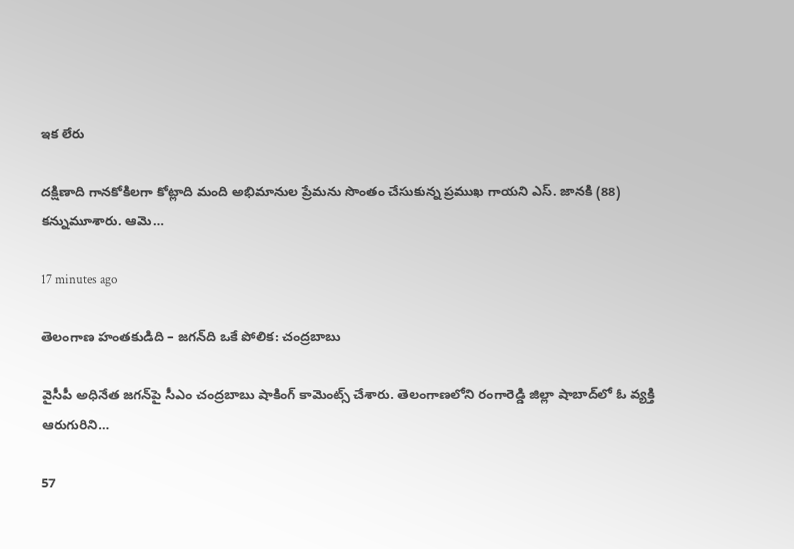ఇక లేరు

దక్షిణాది గానకోకిలగా కోట్లాది మంది అభిమానుల ప్రేమను సొంతం చేసుకున్న ప్రముఖ గాయని ఎస్. జానకి (88) కన్నుమూశారు. ఆమె…

17 minutes ago

తెలంగాణ హంత‌కుడిది – జ‌గ‌న్‌ది ఒకే పోలిక‌: చంద్ర‌బాబు

వైసీపీ అధినేత జ‌గ‌న్‌పై సీఎం చంద్ర‌బాబు షాకింగ్ కామెంట్స్ చేశారు. తెలంగాణ‌లోని రంగారెడ్డి జిల్లా షాబాద్‌లో ఓ వ్య‌క్తి ఆరుగురిని…

57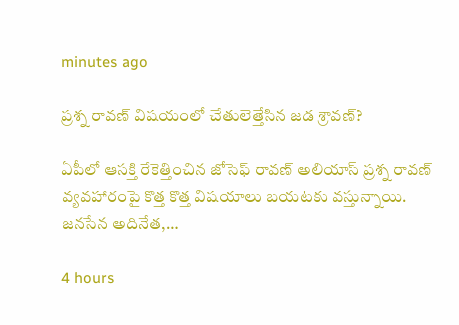minutes ago

ప్రశ్న రావణ్ విషయంలో చేతులెత్తేసిన జడ శ్రావణ్?

ఏపీలో ఆసక్తి రేకెత్తించిన జోసెఫ్ రావణ్ అలియాస్ ప్రశ్న రావణ్ వ్యవహారంపై కొత్త కొత్త విషయాలు బయటకు వస్తున్నాయి. జనసేన అదినేత,…

4 hours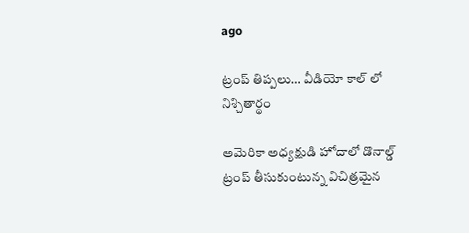ago

ట్రంప్ తిప్పలు… వీడియో కాల్ లో నిశ్చితార్థం

అమెరికా అధ్యక్షుడి హోదాలో డొనాల్డ్ ట్రంప్ తీసుకుంటున్న విచిత్రమైన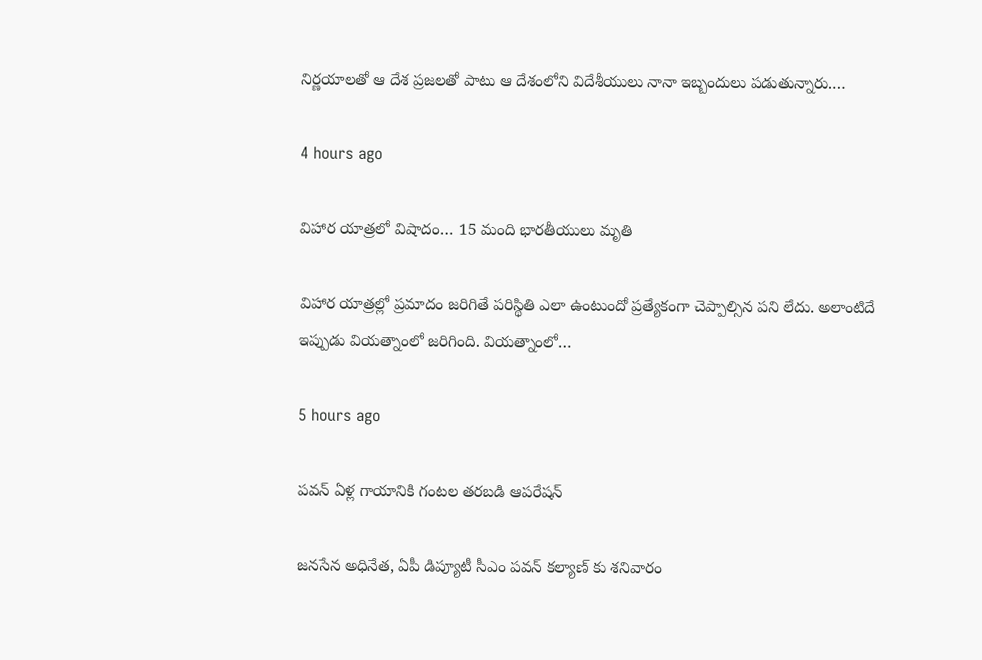నిర్ణయాలతో ఆ దేశ ప్రజలతో పాటు ఆ దేశంలోని విదేశీయులు నానా ఇబ్బందులు పడుతున్నారు.…

4 hours ago

విహార యాత్రలో విషాదం… 15 మంది భారతీయులు మృతి

విహార యాత్రల్లో ప్రమాదం జరిగితే పరిస్థితి ఎలా ఉంటుందో ప్రత్యేకంగా చెప్పాల్సిన పని లేదు. అలాంటిదే ఇప్పుడు వియత్నాంలో జరిగింది. వియత్నాంలో…

5 hours ago

పవన్ ఏళ్ల గాయానికి గంటల తరబడి ఆపరేషన్

జనసేన అధినేత, ఏపీ డిప్యూటీ సీఎం పవన్ కల్యాణ్ కు శనివారం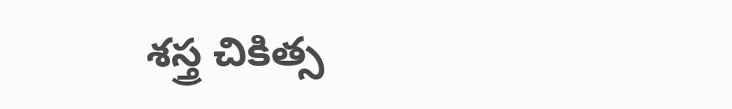శస్త్ర చికిత్స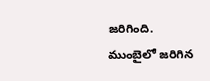జరిగింది. ముంబైలో జరిగిన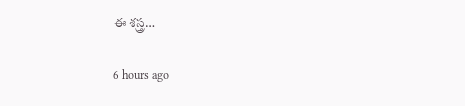ఈ శస్త్ర…

6 hours ago